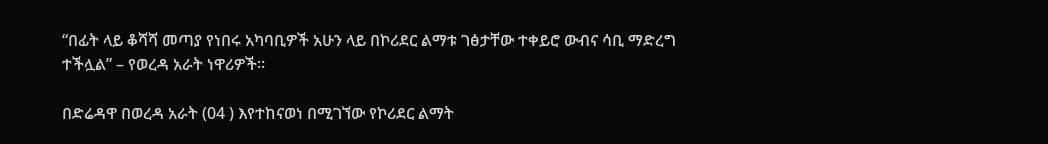“በፊት ላይ ቆሻሻ መጣያ የነበሩ አካባቢዎች አሁን ላይ በኮሪደር ልማቱ ገፅታቸው ተቀይሮ ውብና ሳቢ ማድረግ ተችሏል” – የወረዳ አራት ነዋሪዎች።

በድሬዳዋ በወረዳ አራት (04 ) እየተከናወነ በሚገኘው የኮሪደር ልማት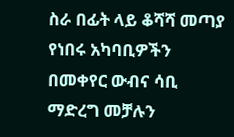ስራ በፊት ላይ ቆሻሻ መጣያ የነበሩ አካባቢዎችን በመቀየር ውብና ሳቢ ማድረግ መቻሉን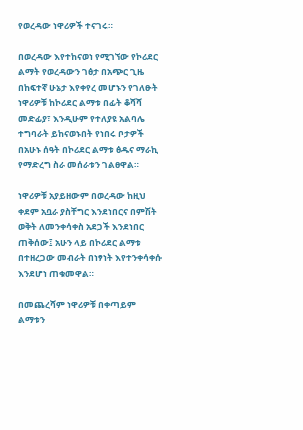የወረዳው ነዋሪዎች ተናገሩ።

በወረዳው እየተከናወነ የሚገኘው የኮሪደር ልማት የወረዳውን ገፅታ በአጭር ጊዜ በከፍተኛ ሁኔታ እየቀየረ መሆኑን የገለፁት ነዋሪዎቹ ከኮሪደር ልማቱ በፊት ቆሻሻ መድፊያ፣ እንዲሁም የተለያዩ አልባሌ ተግባራት ይከናወኑበት የነበሩ ቦታዎች በአሁኑ ሰዓት በኮሪደር ልማቱ ፅዱና ማራኪ የማድረግ ስራ መሰራቱን ገልፀዋል።

ነዋሪዎቹ አያይዘውም በወረዳው ከዚህ ቀደም አቧራ ያስቸግር እንደነበርና በምሽት ወቅት ለመንቀሳቀስ አደጋች እንደነበር ጠቅሰው፤ አሁን ላይ በኮሪደር ልማቱ በተዘረጋው መብራት በነፃነት እየተንቀሳቀሱ እንደሆነ ጠቁመዋል።

በመጨረሻም ነዋሪዎቹ በቀጣይም ልማቱን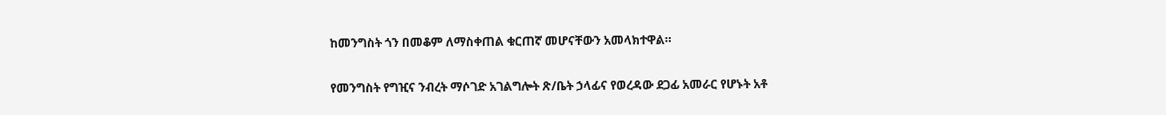ከመንግስት ጎን በመቆም ለማስቀጠል ቁርጠኛ መሆናቸውን አመላክተዋል።

የመንግስት የግዢና ንብረት ማሶገድ አገልግሎት ጽ/ቤት ኃላፊና የወረዳው ደጋፊ አመራር የሆኑት አቶ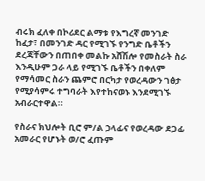ብሩክ ፈለቀ በኮሪደር ልማቱ የእግረኛ መንገድ ከፈታ፣ በመንገድ ዳር የሚገኙ የንግድ ቤቶችን ደረጃቸውን በጠበቀ መልኩ አሸሽሎ የመስራት ስራ እንዲሁም ጋራ ላይ የሚገኙ ቤቶችን በቀለም የማሳመር ስራን ጨምሮ በርካታ የወረዳውን ገፅታ የሚያሳምሩ ተግባራት እየተከናወኑ እንደሚገኙ አብራርተዋል።

የስራና ክህሎት ቢሮ ም/ል ኃላፊና የወረዳው ደጋፊ አመራር የሆኑት ወ/ሮ ፈጡም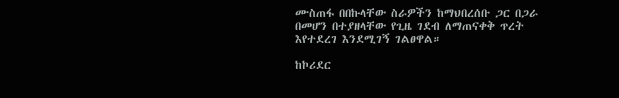ሙስጠፋ በበኩላቸው ስራዎችን ከማህበረሰቡ ጋር በጋራ በመሆን በተያዘላቸው የጊዜ ገደብ ለማጠናቀቅ ጥረት እየተደረገ እንደሚገኝ ገልፀዋል።

ከኮሪደር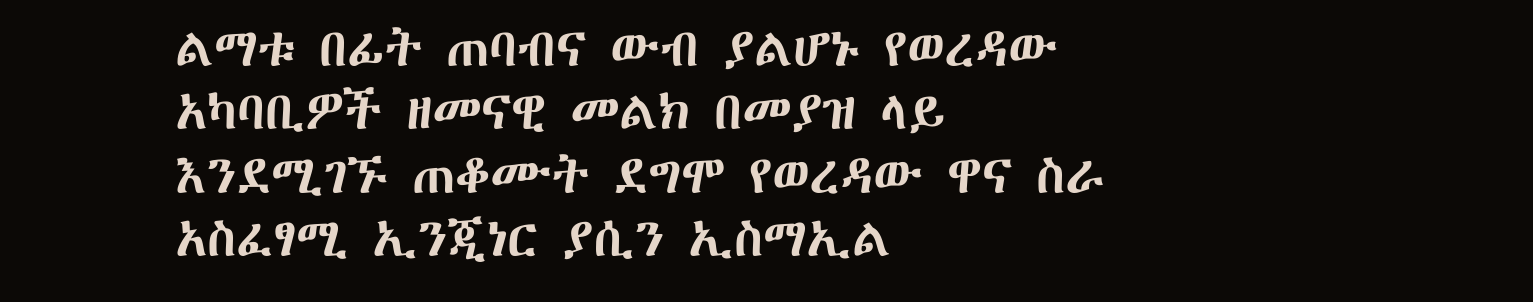ልማቱ በፊት ጠባብና ውብ ያልሆኑ የወረዳው አካባቢዎች ዘመናዊ መልክ በመያዝ ላይ እንደሚገኙ ጠቆሙት ደግሞ የወረዳው ዋና ስራ አስፈፃሚ ኢንጂነር ያሲን ኢስማኢል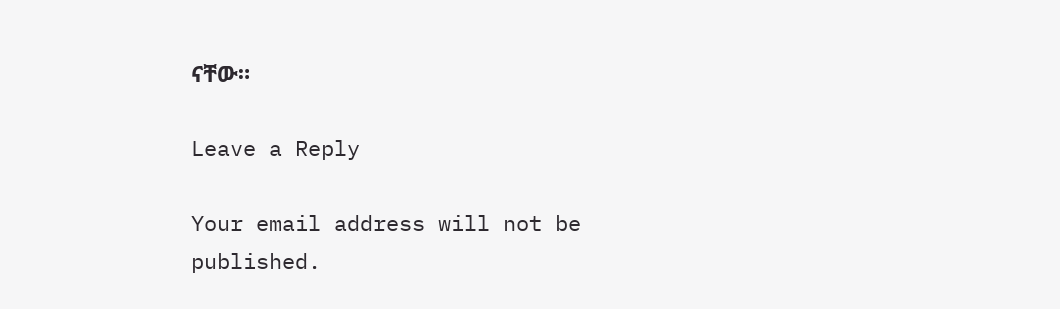ናቸው።

Leave a Reply

Your email address will not be published.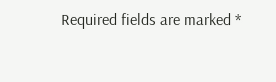Required fields are marked *